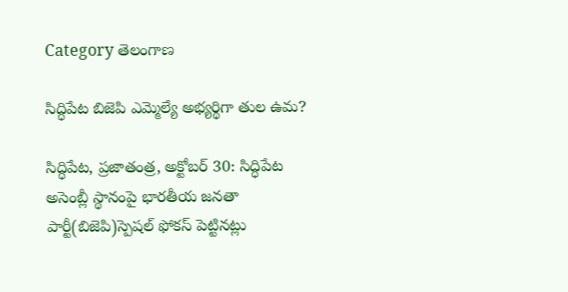Category తెలంగాణ

సిద్ధిపేట బిజెపి ఎమ్మెల్యే అభ్యర్థిగా తుల ఉమ?

సిద్ధిపేట, ప్రజాతంత్ర, అక్టోబర్‌ 30: సిద్ధిపేట అసెంబ్లీ స్థానంపై భారతీయ జనతా పార్టీ(బిజెపి)స్పెషల్‌ ‌ఫోకస్‌ ‌పెట్టినట్లు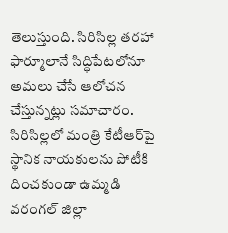తెలుస్తుంది. సిరిసిల్ల తరహా ఫార్మూలానే సిద్ధిపేటలోనూ అమలు చేసే ఆలోచన చేస్తున్నట్లు సమాచారం. సిరిసిల్లలో మంత్రి కేటీఆర్‌పై స్థానిక నాయకులను పోటీకి దించకుండా ఉమ్మడి వరంగల్‌ ‌జిల్లా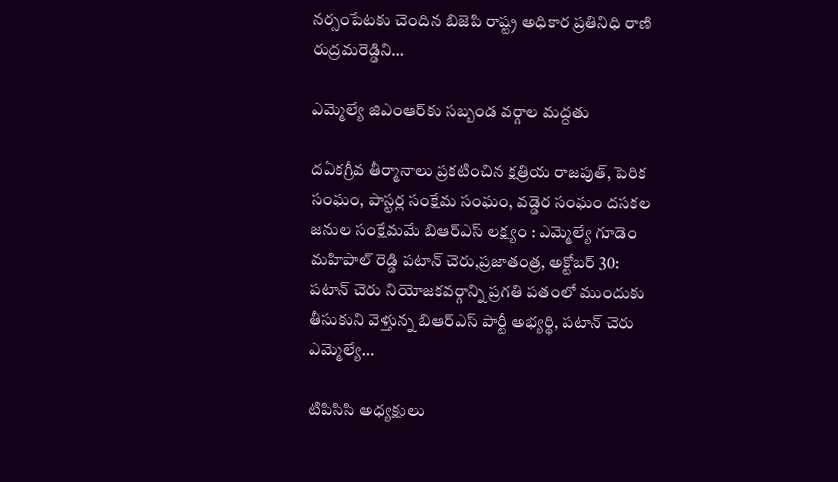నర్సంపేటకు చెందిన బిజెపి రాష్ట్ర అధికార ప్రతినిధి రాణి రుద్రమరెడ్డిని…

ఎమ్మెల్యే జిఎంఆర్‌కు సబ్బండ వర్గాల మద్దతు

దఏకగ్రీవ తీర్మానాలు ప్రకటించిన క్షత్రియ రాజపుత్‌, పెరిక సంఘం, పాస్టర్ల సంక్షేమ సంఘం, వడ్డెర సంఘం దసకల జనుల సంక్షేమమే బిఆర్‌ఎస్‌ లక్ష్యం : ఎమ్మెల్యే గూడెం మహిపాల్‌ రెడ్డి పటాన్‌ చెరు,ప్రజాతంత్ర, అక్టోబర్‌ 30: పటాన్‌ చెరు నియోజకవర్గాన్ని ప్రగతి పతంలో ముందుకు తీసుకుని వెళ్తున్న బిఆర్‌ఎస్‌ పార్టీ అభ్యర్థి, పటాన్‌ చెరు ఎమ్మెల్యే…

టిపిసిసి అధ్యక్షులు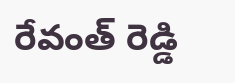రేవంత్‌ ‌రెడ్డి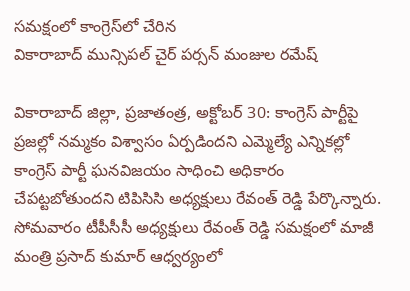సమక్షంలో కాంగ్రెస్‌లో చేరిన వికారాబాద్‌ ‌మున్సిపల్‌ ‌చైర్‌ ‌పర్సన్‌ ‌మంజుల రమేష్‌

వికారాబాద్‌ ‌జిల్లా, ప్రజాతంత్ర, అక్టోబర్‌ 30: కాంగ్రెస్‌ ‌పార్టీపై ప్రజల్లో నమ్మకం విశ్వాసం ఏర్పడిందని ఎమ్మెల్యే ఎన్నికల్లో కాంగ్రెస్‌ ‌పార్టీ ఘనవిజయం సాధించి అధికారం చేపట్టబోతుందని టిపిసిసి అధ్యక్షులు రేవంత్‌ ‌రెడ్డి పేర్కొన్నారు. సోమవారం టీపీసీసీ అధ్యక్షులు రేవంత్‌ ‌రెడ్డి సమక్షంలో మాజీ మంత్రి ప్రసాద్‌ ‌కుమార్‌ ఆధ్వర్యంలో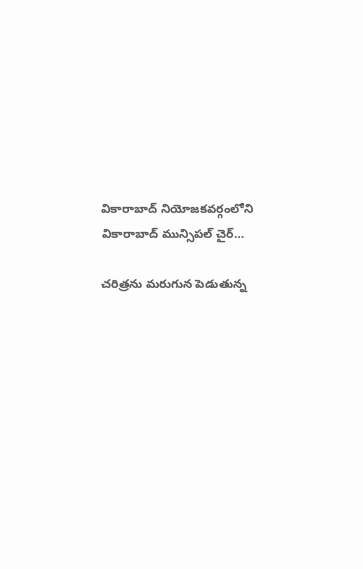వికారాబాద్‌ ‌నియోజకవర్గంలోని వికారాబాద్‌ ‌మున్సిపల్‌ ‌చైర్‌…

చరిత్రను మరుగున పెడుతున్న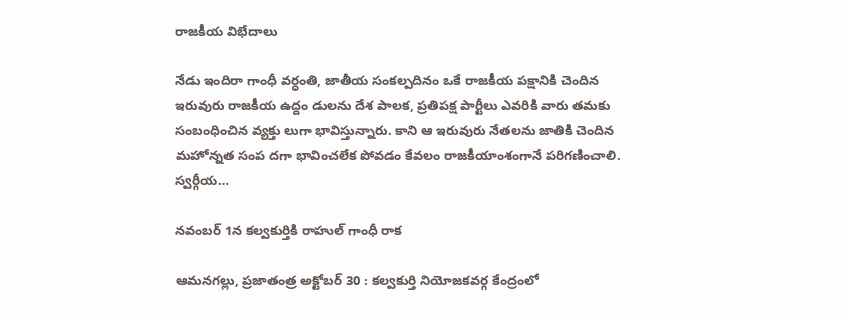రాజకీయ విభేదాలు

నేడు ఇందిరా గాంధీ వర్ధంతి, జాతీయ సంకల్పదినం ఒకే రాజకీయ పక్షానికి చెందిన ఇరువురు రాజకీయ ఉద్దం డులను దేశ పాలక, ప్రతిపక్ష పార్టీలు ఎవరికి వారు తమకు సంబంధించిన వ్యక్తు లుగా భావిస్తున్నారు. కాని ఆ ఇరువురు నేతలను జాతికి చెందిన మహోన్నత సంప దగా భావించలేక పోవడం కేవలం రాజకీయాంశంగానే పరిగణించాలి. స్వర్గీయ…

నవంబర్ 1న కల్వకుర్తికి రాహుల్ గాంధీ రాక

ఆమనగల్లు, ప్రజాతంత్ర అక్టోబర్ 30 : కల్వకుర్తి నియోజకవర్గ కేంద్రంలో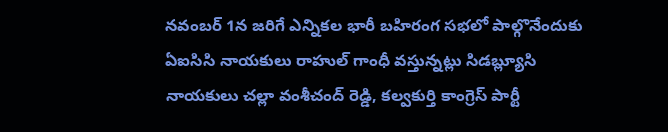నవంబర్ 1న జరిగే ఎన్నికల భారీ బహిరంగ సభలో పాల్గొనేందుకు ఏఐసిసి నాయకులు రాహుల్ గాంధీ వస్తున్నట్లు సిడబ్ల్యూసి నాయకులు చల్లా వంశీచంద్ రెడ్డి, కల్వకుర్తి కాంగ్రెస్ పార్టీ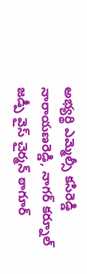అభ్యర్థి ఎమ్మెల్సీ కసిరెడ్డి నారాయణరెడ్డి, నాగర్ కర్నూల్ జడ్పీ వైస్ చైర్మన్ ఠాగూర్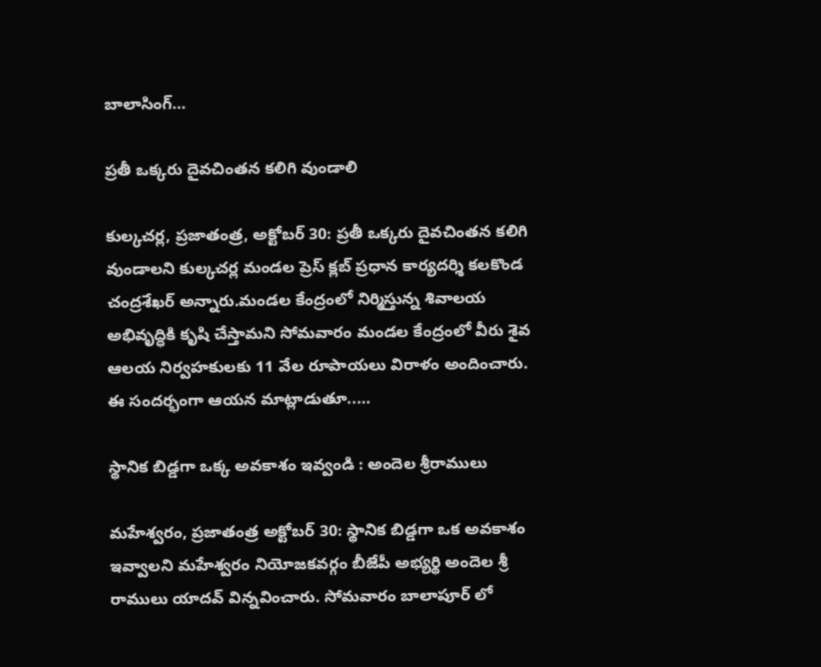బాలాసింగ్…

ప్రతీ ఒక్కరు దైవచింతన కలిగి వుండాలి

కుల్కచర్ల, ప్రజాతంత్ర, అక్టోబర్ 30: ప్రతీ ఒక్కరు దైవచింతన కలిగి వుండాలని కుల్కచర్ల మండల ప్రెస్ క్లబ్ ప్రధాన కార్యదర్శి కలకొండ చంద్రశేఖర్ అన్నారు.మండల కేంద్రంలో నిర్మిస్తున్న శివాలయ అభివృద్ధికి కృషి చేస్తామని సోమవారం మండల కేంద్రంలో వీరు శైవ ఆలయ నిర్వహకులకు 11 వేల రూపాయలు విరాళం అందించారు. ఈ సందర్భంగా ఆయన మాట్లాడుతూ..…

స్థానిక బిడ్డగా ఒక్క అవకాశం ఇవ్వండి : అందెల శ్రీరాములు

మహేశ్వరం, ప్రజాతంత్ర అక్టోబర్ 30: స్థానిక బిడ్డగా ఒక అవకాశం ఇవ్వాలని మహేశ్వరం నియోజకవర్గం బీజేపీ అభ్యర్థి అందెల శ్రీ రాములు యాదవ్ విన్నవించారు. సోమవారం బాలాపూర్ లో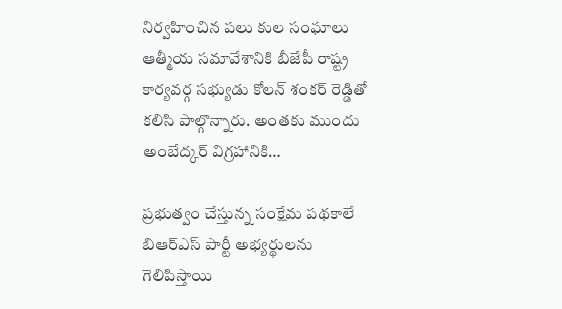నిర్వహించిన పలు కుల సంఘాలు ఆత్మీయ సమావేశానికి బీజేపీ రాష్ట్ర కార్యవర్గ సభ్యుడు కోలన్ శంకర్ రెడ్డితో కలిసి పాల్గొన్నారు. అంతకు ముందు అంబేద్కర్ విగ్రహానికి…

ప్రభుత్వం చేస్తున్న సంక్షేమ పథకాలే బిఆర్ఎస్ పార్టీ అభ్యర్థులను గెలిపిస్తాయి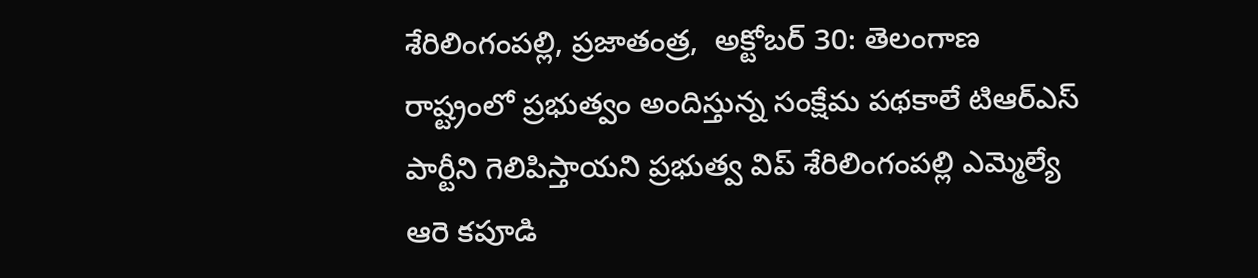శేరిలింగంపల్లి, ప్రజాతంత్ర,  అక్టోబర్ 30: తెలంగాణ రాష్ట్రంలో ప్రభుత్వం అందిస్తున్న సంక్షేమ పథకాలే టిఆర్ఎస్ పార్టీని గెలిపిస్తాయని ప్రభుత్వ విప్ శేరిలింగంపల్లి ఎమ్మెల్యే ఆరె కపూడి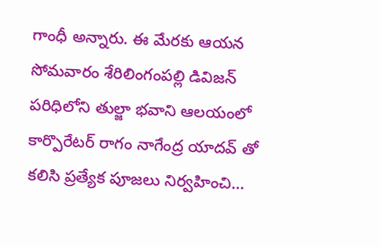గాంధీ అన్నారు. ఈ మేరకు ఆయన సోమవారం శేరిలింగంపల్లి డివిజన్ పరిధిలోని తుల్జా భవాని ఆలయంలో కార్పొరేటర్ రాగం నాగేంద్ర యాదవ్ తో కలిసి ప్రత్యేక పూజలు నిర్వహించి…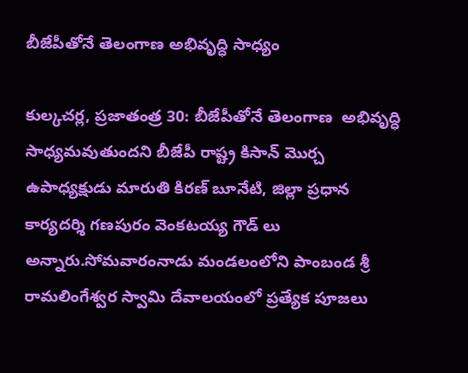బీజేపీతోనే తెలంగాణ అభివృద్ధి సాధ్యం

కుల్కచర్ల, ప్రజాతంత్ర 30: బీజేపీతోనే తెలంగాణ  అభివృద్ధి సాధ్యమవుతుందని బీజేపీ రాష్ట్ర కిసాన్ మొర్చ ఉపాధ్యక్షుడు మారుతి కిరణ్ బూనేటి, జిల్లా ప్రధాన కార్యదర్శి గణపురం వెంకటయ్య గౌడ్ లు అన్నారు.సోమవారంనాడు మండలంలోని పాంబండ శ్రీ రామలింగేశ్వర స్వామి దేవాలయంలో ప్రత్యేక పూజలు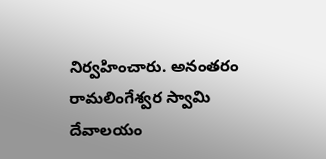నిర్వహించారు. అనంతరం రామలింగేశ్వర స్వామి దేవాలయం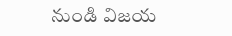నుండి విజయ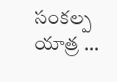సంకల్ప యాత్ర …